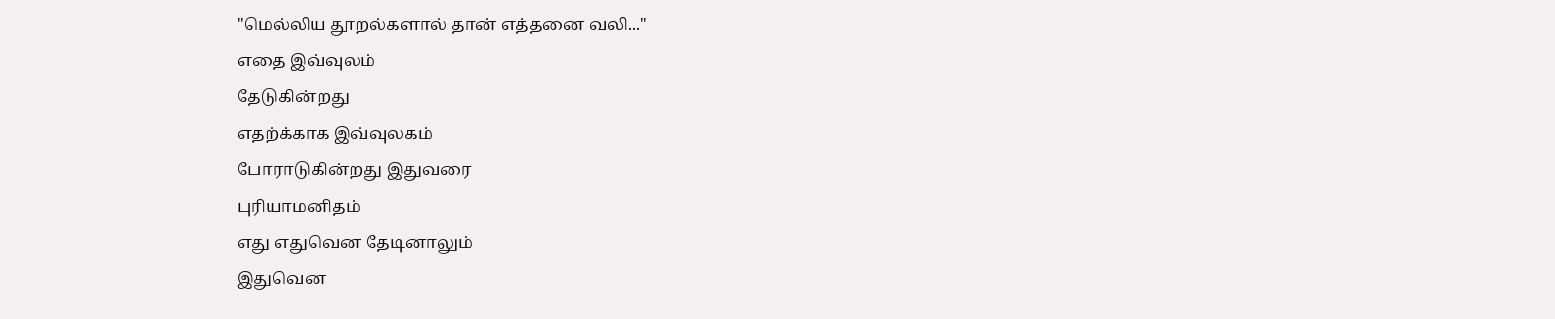"மெல்லிய தூறல்களால் தான் எத்தனை வலி..."
எதை இவ்வுலம்
தேடுகின்றது
எதற்க்காக இவ்வுலகம்
போராடுகின்றது இதுவரை
புரியாமனிதம்
எது எதுவென தேடினாலும்
இதுவென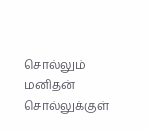சொல்லும் மனிதன்
சொல்லுக்குள்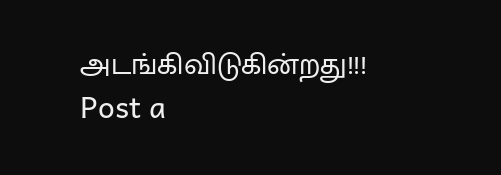அடங்கிவிடுகின்றது!!!
Post a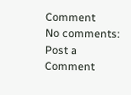Comment
No comments:
Post a Comment